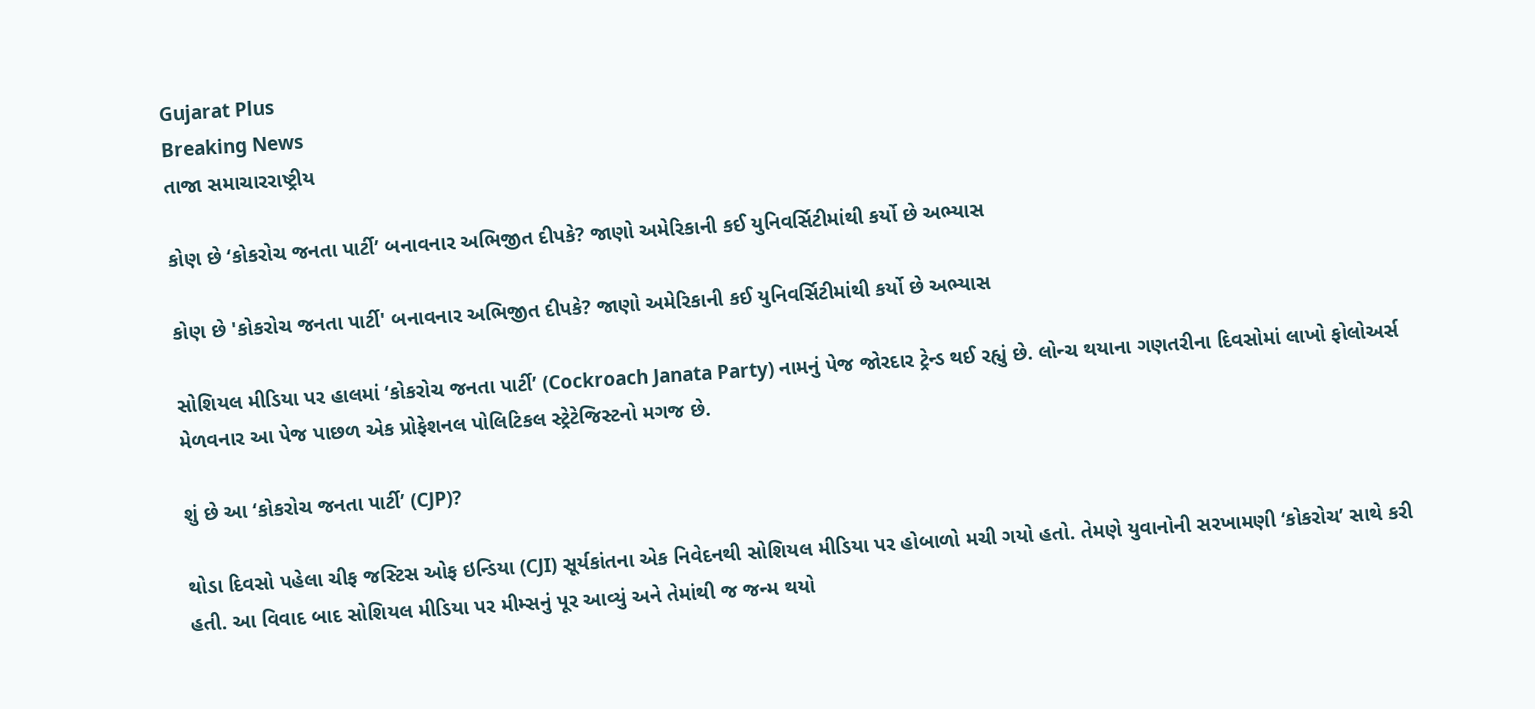Gujarat Plus
Breaking News
તાજા સમાચારરાષ્ટ્રીય

કોણ છે ‘કોકરોચ જનતા પાર્ટી’ બનાવનાર અભિજીત દીપકે? જાણો અમેરિકાની કઈ યુનિવર્સિટીમાંથી કર્યો છે અભ્યાસ

કોણ છે 'કોકરોચ જનતા પાર્ટી' બનાવનાર અભિજીત દીપકે? જાણો અમેરિકાની કઈ યુનિવર્સિટીમાંથી કર્યો છે અભ્યાસ

સોશિયલ મીડિયા પર હાલમાં ‘કોકરોચ જનતા પાર્ટી’ (Cockroach Janata Party) નામનું પેજ જોરદાર ટ્રેન્ડ થઈ રહ્યું છે. લોન્ચ થયાના ગણતરીના દિવસોમાં લાખો ફોલોઅર્સ મેળવનાર આ પેજ પાછળ એક પ્રોફેશનલ પોલિટિકલ સ્ટ્રેટેજિસ્ટનો મગજ છે.

શું છે આ ‘કોકરોચ જનતા પાર્ટી’ (CJP)?

થોડા દિવસો પહેલા ચીફ જસ્ટિસ ઓફ ઇન્ડિયા (CJI) સૂર્યકાંતના એક નિવેદનથી સોશિયલ મીડિયા પર હોબાળો મચી ગયો હતો. તેમણે યુવાનોની સરખામણી ‘કોકરોચ’ સાથે કરી હતી. આ વિવાદ બાદ સોશિયલ મીડિયા પર મીમ્સનું પૂર આવ્યું અને તેમાંથી જ જન્મ થયો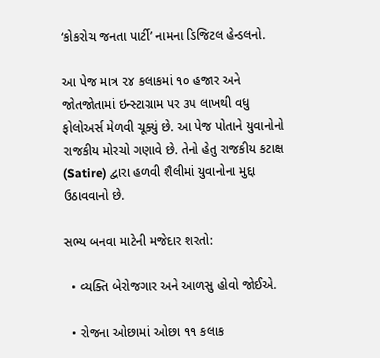‘કોકરોચ જનતા પાર્ટી’ નામના ડિજિટલ હેન્ડલનો.

આ પેજ માત્ર ૨૪ કલાકમાં ૧૦ હજાર અને જોતજોતામાં ઇન્સ્ટાગ્રામ પર ૩૫ લાખથી વધુ ફોલોઅર્સ મેળવી ચૂક્યું છે. આ પેજ પોતાને યુવાનોનો રાજકીય મોરચો ગણાવે છે. તેનો હેતુ રાજકીય કટાક્ષ (Satire) દ્વારા હળવી શૈલીમાં યુવાનોના મુદ્દા ઉઠાવવાનો છે.

સભ્ય બનવા માટેની મજેદાર શરતો:

  • વ્યક્તિ બેરોજગાર અને આળસુ હોવો જોઈએ.

  • રોજના ઓછામાં ઓછા ૧૧ કલાક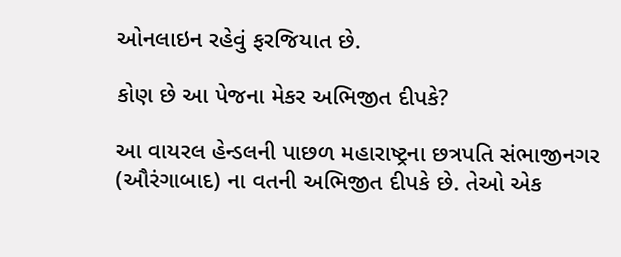ઓનલાઇન રહેવું ફરજિયાત છે.

કોણ છે આ પેજના મેકર અભિજીત દીપકે?

આ વાયરલ હેન્ડલની પાછળ મહારાષ્ટ્રના છત્રપતિ સંભાજીનગર (ઔરંગાબાદ) ના વતની અભિજીત દીપકે છે. તેઓ એક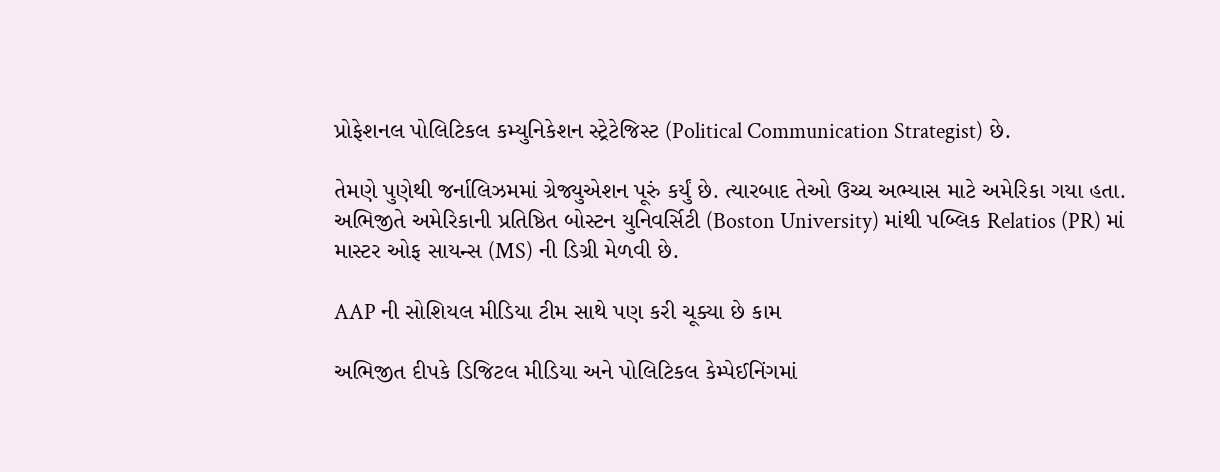પ્રોફેશનલ પોલિટિકલ કમ્યુનિકેશન સ્ટ્રેટેજિસ્ટ (Political Communication Strategist) છે.

તેમણે પુણેથી જર્નાલિઝમમાં ગ્રેજ્યુએશન પૂરું કર્યું છે. ત્યારબાદ તેઓ ઉચ્ચ અભ્યાસ માટે અમેરિકા ગયા હતા. અભિજીતે અમેરિકાની પ્રતિષ્ઠિત બોસ્ટન યુનિવર્સિટી (Boston University) માંથી પબ્લિક Relatios (PR) માં માસ્ટર ઓફ સાયન્સ (MS) ની ડિગ્રી મેળવી છે.

AAP ની સોશિયલ મીડિયા ટીમ સાથે પણ કરી ચૂક્યા છે કામ

અભિજીત દીપકે ડિજિટલ મીડિયા અને પોલિટિકલ કેમ્પેઈનિંગમાં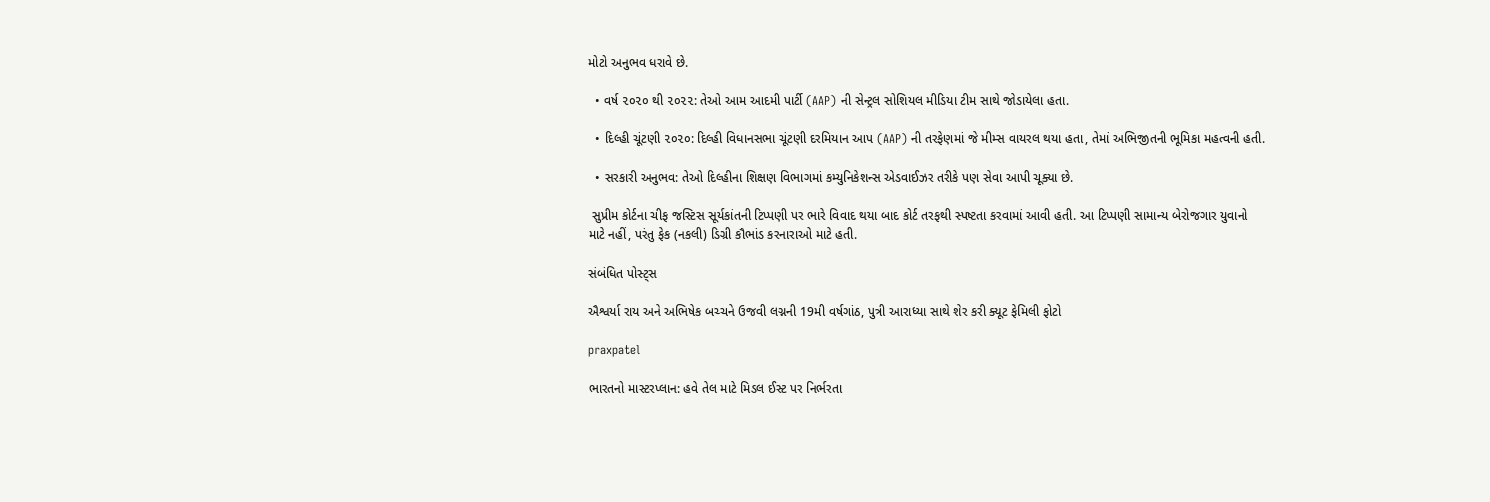મોટો અનુભવ ધરાવે છે.

  • વર્ષ ૨૦૨૦ થી ૨૦૨૨: તેઓ આમ આદમી પાર્ટી (AAP) ની સેન્ટ્રલ સોશિયલ મીડિયા ટીમ સાથે જોડાયેલા હતા.

  • દિલ્હી ચૂંટણી ૨૦૨૦: દિલ્હી વિધાનસભા ચૂંટણી દરમિયાન આપ (AAP) ની તરફેણમાં જે મીમ્સ વાયરલ થયા હતા, તેમાં અભિજીતની ભૂમિકા મહત્વની હતી.

  • સરકારી અનુભવ: તેઓ દિલ્હીના શિક્ષણ વિભાગમાં કમ્યુનિકેશન્સ એડવાઈઝર તરીકે પણ સેવા આપી ચૂક્યા છે.

 સુપ્રીમ કોર્ટના ચીફ જસ્ટિસ સૂર્યકાંતની ટિપ્પણી પર ભારે વિવાદ થયા બાદ કોર્ટ તરફથી સ્પષ્ટતા કરવામાં આવી હતી. આ ટિપ્પણી સામાન્ય બેરોજગાર યુવાનો માટે નહીં, પરંતુ ફેક (નકલી) ડિગ્રી કૌભાંડ કરનારાઓ માટે હતી.

સંબંધિત પોસ્ટ્સ

ઐશ્વર્યા રાય અને અભિષેક બચ્ચને ઉજવી લગ્નની 19મી વર્ષગાંઠ, પુત્રી આરાધ્યા સાથે શેર કરી ક્યૂટ ફેમિલી ફોટો

praxpatel

ભારતનો માસ્ટરપ્લાન: હવે તેલ માટે મિડલ ઈસ્ટ પર નિર્ભરતા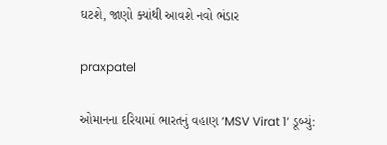ઘટશે, જાણો ક્યાંથી આવશે નવો ભંડાર

praxpatel

ઓમાનના દરિયામાં ભારતનું વહાણ ‘MSV Virat 1’ ડૂબ્યું: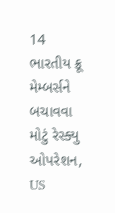14 ભારતીય ક્રૂ મેમ્બર્સને બચાવવા મોટું રેસ્ક્યુ ઓપરેશન, US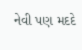નેવી પણ મદદે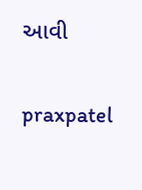આવી

praxpatel